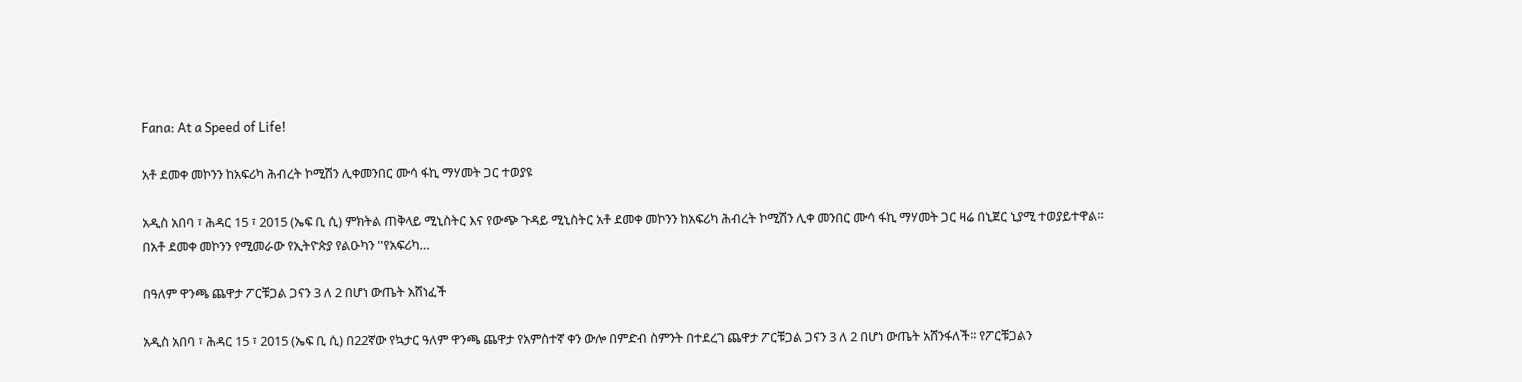Fana: At a Speed of Life!

አቶ ደመቀ መኮንን ከአፍሪካ ሕብረት ኮሚሽን ሊቀመንበር ሙሳ ፋኪ ማሃመት ጋር ተወያዩ

አዲስ አበባ ፣ ሕዳር 15 ፣ 2015 (ኤፍ ቢ ሲ) ምክትል ጠቅላይ ሚኒስትር እና የውጭ ጉዳይ ሚኒስትር አቶ ደመቀ መኮንን ከአፍሪካ ሕብረት ኮሚሽን ሊቀ መንበር ሙሳ ፋኪ ማሃመት ጋር ዛሬ በኒጀር ኒያሚ ተወያይተዋል። በአቶ ደመቀ መኮንን የሚመራው የኢትዮጵያ የልዑካን ''የአፍሪካ…

በዓለም ዋንጫ ጨዋታ ፖርቹጋል ጋናን 3 ለ 2 በሆነ ውጤት አሸነፈች

አዲስ አበባ ፣ ሕዳር 15 ፣ 2015 (ኤፍ ቢ ሲ) በ22ኛው የኳታር ዓለም ዋንጫ ጨዋታ የአምስተኛ ቀን ውሎ በምድብ ስምንት በተደረገ ጨዋታ ፖርቹጋል ጋናን 3 ለ 2 በሆነ ውጤት አሸንፋለች፡፡ የፖርቹጋልን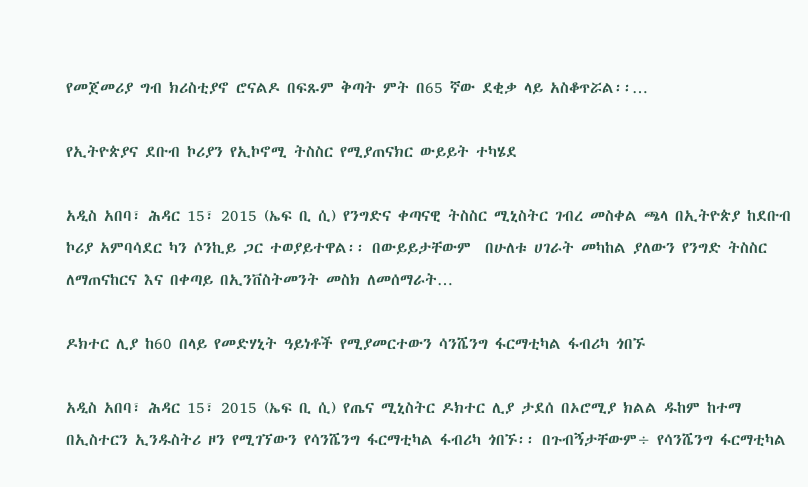የመጀመሪያ ግብ ክሪስቲያኖ ሮናልዶ በፍጹም ቅጣት ምት በ65 ኛው ደቂቃ ላይ አስቆጥሯል፡፡…

የኢትዮጵያና ደቡብ ኮሪያን የኢኮኖሚ ትስስር የሚያጠናክር ውይይት ተካሄደ

አዲስ አበባ፣ ሕዳር 15፣ 2015 (ኤፍ ቢ ሲ) የንግድና ቀጣናዊ ትስስር ሚኒስትር ገብረ መስቀል ጫላ በኢትዮጵያ ከደቡብ ኮሪያ አምባሳደር ካን ሶንኪይ ጋር ተወያይተዋል፡፡ በውይይታቸውም  በሁለቱ ሀገራት መካከል ያለውን የንግድ ትስስር ለማጠናከርና እና በቀጣይ በኢንቨስትመንት መስክ ለመሰማራት…

ዶክተር ሊያ ከ60 በላይ የመድሃኒት ዓይነቶች የሚያመርተውን ሳንሼንግ ፋርማቲካል ፋብሪካ ጎበኙ

አዲስ አበባ፣ ሕዳር 15፣ 2015 (ኤፍ ቢ ሲ) የጤና ሚኒስትር ዶክተር ሊያ ታደሰ በኦሮሚያ ክልል ዱከም ከተማ በኢስተርን ኢንዱስትሪ ዞን የሚገኘውን የሳንሼንግ ፋርማቲካል ፋብሪካ ጎበኙ፡፡ በጉብኝታቸውም÷ የሳንሼንግ ፋርማቲካል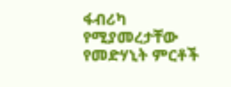ፋብሪካ የሚያመረታቸው የመድሃኒት ምርቶች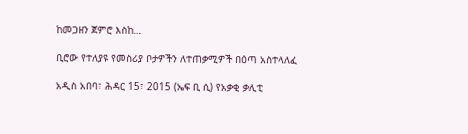ከመጋዘን ጀምሮ እስከ…

ቢሮው የተለያዩ የመስሪያ ቦታዎችን ለተጠቃሚዎች በዕጣ አስተላለፈ

አዲስ አበባ፣ ሕዳር 15፣ 2015 (ኤፍ ቢ ሲ) የአቃቂ ቃሊቲ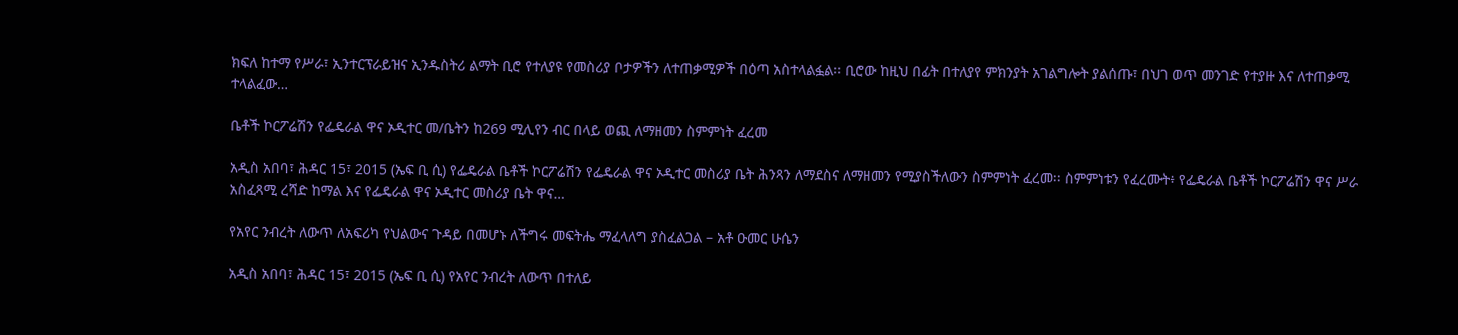ክፍለ ከተማ የሥራ፣ ኢንተርፕራይዝና ኢንዱስትሪ ልማት ቢሮ የተለያዩ የመስሪያ ቦታዎችን ለተጠቃሚዎች በዕጣ አስተላልፏል፡፡ ቢሮው ከዚህ በፊት በተለያየ ምክንያት አገልግሎት ያልሰጡ፣ በህገ ወጥ መንገድ የተያዙ እና ለተጠቃሚ ተላልፈው…

ቤቶች ኮርፖሬሽን የፌዴራል ዋና ኦዲተር መ/ቤትን ከ269 ሚሊየን ብር በላይ ወጪ ለማዘመን ስምምነት ፈረመ

አዲስ አበባ፣ ሕዳር 15፣ 2015 (ኤፍ ቢ ሲ) የፌዴራል ቤቶች ኮርፖሬሽን የፌዴራል ዋና ኦዲተር መስሪያ ቤት ሕንጻን ለማደስና ለማዘመን የሚያስችለውን ስምምነት ፈረመ፡፡ ስምምነቱን የፈረሙት፥ የፌዴራል ቤቶች ኮርፖሬሽን ዋና ሥራ አስፈጻሚ ረሻድ ከማል እና የፌዴራል ዋና ኦዲተር መስሪያ ቤት ዋና…

የአየር ንብረት ለውጥ ለአፍሪካ የህልውና ጉዳይ በመሆኑ ለችግሩ መፍትሔ ማፈላለግ ያስፈልጋል – አቶ ዑመር ሁሴን

አዲስ አበባ፣ ሕዳር 15፣ 2015 (ኤፍ ቢ ሲ) የአየር ንብረት ለውጥ በተለይ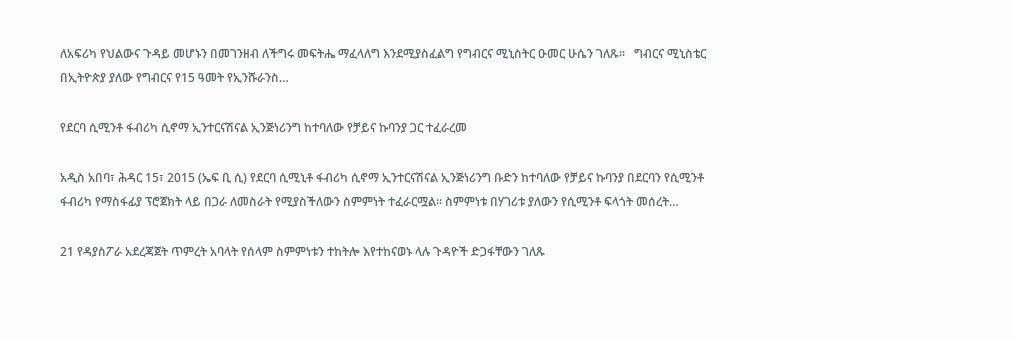ለአፍሪካ የህልውና ጉዳይ መሆኑን በመገንዘብ ለችግሩ መፍትሔ ማፈላለግ እንደሚያስፈልግ የግብርና ሚኒስትር ዑመር ሁሴን ገለጹ፡፡   ግብርና ሚኒስቴር በኢትዮጵያ ያለው የግብርና የ15 ዓመት የኢንሹራንስ…

የደርባ ሲሚንቶ ፋብሪካ ሲኖማ ኢንተርናሽናል ኢንጅነሪንግ ከተባለው የቻይና ኩባንያ ጋር ተፈራረመ

አዲስ አበባ፣ ሕዳር 15፣ 2015 (ኤፍ ቢ ሲ) የደርባ ሲሚኒቶ ፋብሪካ ሲኖማ ኢንተርናሽናል ኢንጅነሪንግ ቡድን ከተባለው የቻይና ኩባንያ በደርባን የሲሚንቶ ፋብሪካ የማስፋፊያ ፕሮጀክት ላይ በጋራ ለመስራት የሚያስችለውን ስምምነት ተፈራርሟል፡፡ ስምምነቱ በሃገሪቱ ያለውን የሲሚንቶ ፍላጎት መሰረት…

21 የዳያስፖራ አደረጃጀት ጥምረት አባላት የሰላም ስምምነቱን ተከትሎ እየተከናወኑ ላሉ ጉዳዮች ድጋፋቸውን ገለጹ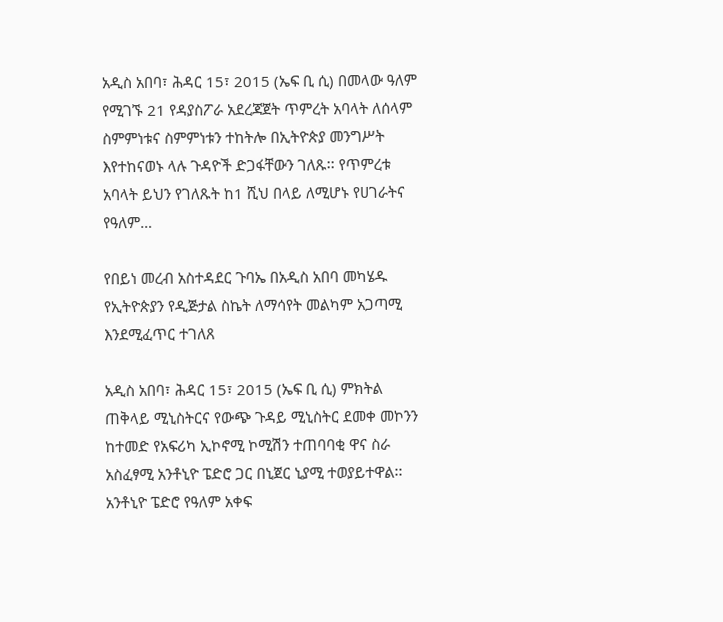አዲስ አበባ፣ ሕዳር 15፣ 2015 (ኤፍ ቢ ሲ) በመላው ዓለም የሚገኙ 21 የዳያስፖራ አደረጃጀት ጥምረት አባላት ለሰላም ስምምነቱና ስምምነቱን ተከትሎ በኢትዮጵያ መንግሥት እየተከናወኑ ላሉ ጉዳዮች ድጋፋቸውን ገለጹ፡፡ የጥምረቱ አባላት ይህን የገለጹት ከ1 ሺህ በላይ ለሚሆኑ የሀገራትና የዓለም…

የበይነ መረብ አስተዳደር ጉባኤ በአዲስ አበባ መካሄዱ የኢትዮጵያን የዲጅታል ስኬት ለማሳየት መልካም አጋጣሚ እንደሚፈጥር ተገለጸ

አዲስ አበባ፣ ሕዳር 15፣ 2015 (ኤፍ ቢ ሲ) ምክትል ጠቅላይ ሚኒስትርና የውጭ ጉዳይ ሚኒስትር ደመቀ መኮንን ከተመድ የአፍሪካ ኢኮኖሚ ኮሚሽን ተጠባባቂ ዋና ስራ አስፈፃሚ አንቶኒዮ ፔድሮ ጋር በኒጀር ኒያሚ ተወያይተዋል፡፡   አንቶኒዮ ፔድሮ የዓለም አቀፍ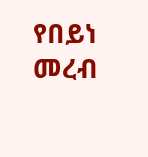የበይነ መረብ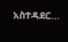አስተዳደር…